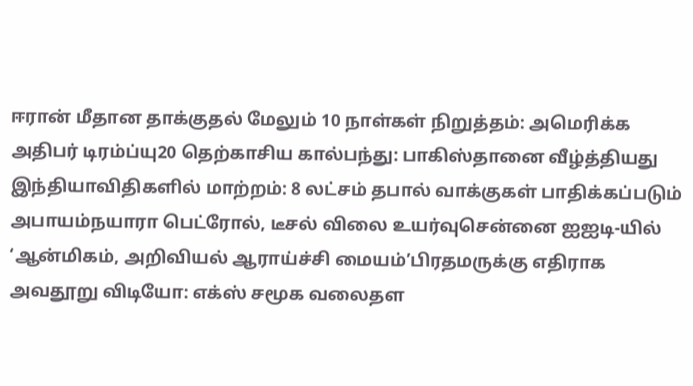ஈரான் மீதான தாக்குதல் மேலும் 10 நாள்கள் நிறுத்தம்: அமெரிக்க அதிபர் டிரம்ப்யு20 தெற்காசிய கால்பந்து: பாகிஸ்தானை வீழ்த்தியது இந்தியாவிதிகளில் மாற்றம்: 8 லட்சம் தபால் வாக்குகள் பாதிக்கப்படும் அபாயம்நயாரா பெட்ரோல், டீசல் விலை உயர்வுசென்னை ஐஐடி-யில் ‘ஆன்மிகம், அறிவியல் ஆராய்ச்சி மையம்’பிரதமருக்கு எதிராக அவதூறு விடியோ: எக்ஸ் சமூக வலைதள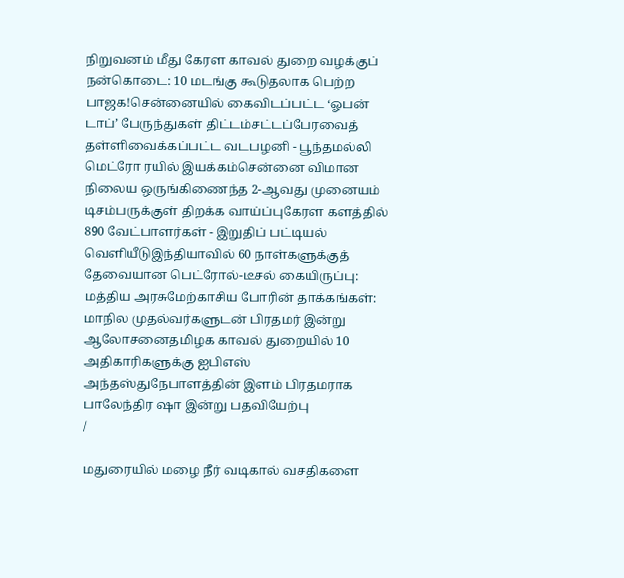நிறுவனம் மீது கேரள காவல் துறை வழக்குப் நன்கொடை: 10 மடங்கு கூடுதலாக பெற்ற பாஜக!சென்னையில் கைவிடப்பட்ட ‘ஓபன் டாப்’ பேருந்துகள் திட்டம்சட்டப்பேரவைத் தள்ளிவைக்கப்பட்ட வடபழனி - பூந்தமல்லி மெட்ரோ ரயில் இயக்கம்சென்னை விமான நிலைய ஒருங்கிணைந்த 2-ஆவது முனையம் டிசம்பருக்குள் திறக்க வாய்ப்புகேரள களத்தில் 890 வேட்பாளர்கள் - இறுதிப் பட்டியல் வெளியீடுஇந்தியாவில் 60 நாள்களுக்குத் தேவையான பெட்ரோல்-டீசல் கையிருப்பு: மத்திய அரசுமேற்காசிய போரின் தாக்கங்கள்: மாநில முதல்வர்களுடன் பிரதமர் இன்று ஆலோசனைதமிழக காவல் துறையில் 10 அதிகாரிகளுக்கு ஐபிஎஸ் அந்தஸ்துநேபாளத்தின் இளம் பிரதமராக பாலேந்திர ஷா இன்று பதவியேற்பு
/

மதுரையில் மழை நீர் வடிகால் வசதிகளை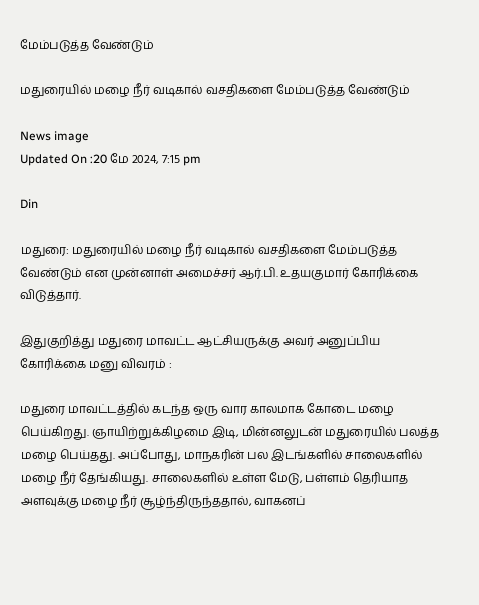மேம்படுத்த வேண்டும்

மதுரையில் மழை நீர் வடிகால் வசதிகளை மேம்படுத்த வேண்டும்

News image
Updated On :20 மே 2024, 7:15 pm

Din

மதுரை: மதுரையில் மழை நீர் வடிகால் வசதிகளை மேம்படுத்த வேண்டும் என முன்னாள் அமைச்சர் ஆர்.பி. உதயகுமார் கோரிக்கை விடுத்தார்.

இதுகுறித்து மதுரை மாவட்ட ஆட்சியருக்கு அவர் அனுப்பிய கோரிக்கை மனு விவரம் :

மதுரை மாவட்டத்தில் கடந்த ஒரு வார காலமாக கோடை மழை பெய்கிறது. ஞாயிற்றுக்கிழமை இடி, மின்னலுடன் மதுரையில் பலத்த மழை பெய்தது. அப்போது, மாநகரின் பல இடங்களில் சாலைகளில் மழை நீர் தேங்கியது. சாலைகளில் உள்ள மேடு, பள்ளம் தெரியாத அளவுக்கு மழை நீர் சூழ்ந்திருந்ததால், வாகனப்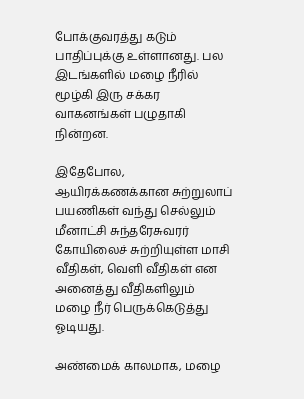போக்குவரத்து கடும் பாதிப்புக்கு உள்ளானது. பல இடங்களில் மழை நீரில் மூழ்கி இரு சக்கர வாகனங்கள் பழுதாகி நின்றன.

இதேபோல, ஆயிரக்கணக்கான சுற்றுலாப் பயணிகள் வந்து செல்லும் மீனாட்சி சுந்தரேசுவரர் கோயிலைச் சுற்றியுள்ள மாசி வீதிகள், வெளி வீதிகள் என அனைத்து வீதிகளிலும் மழை நீர் பெருக்கெடுத்து ஓடியது.

அண்மைக் காலமாக, மழை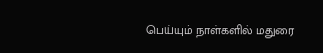பெய்யும் நாள்களில் மதுரை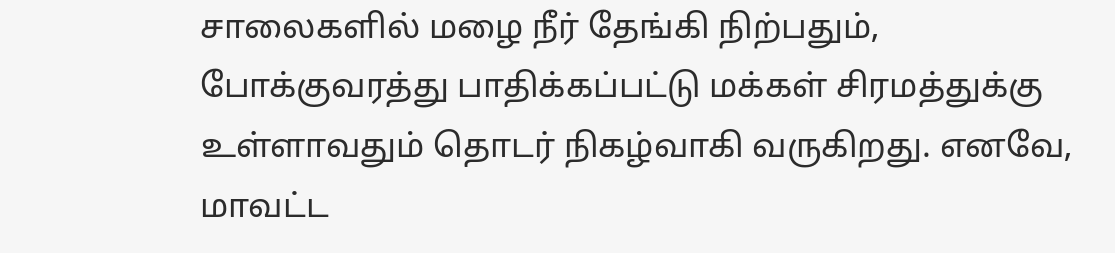சாலைகளில் மழை நீர் தேங்கி நிற்பதும், போக்குவரத்து பாதிக்கப்பட்டு மக்கள் சிரமத்துக்கு உள்ளாவதும் தொடர் நிகழ்வாகி வருகிறது. எனவே, மாவட்ட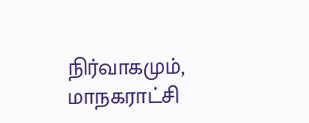நிர்வாகமும், மாநகராட்சி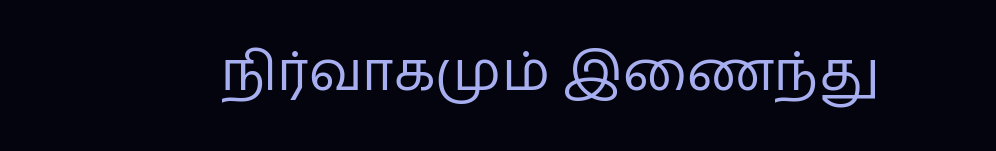நிர்வாகமும் இணைந்து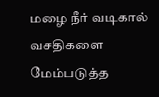மழை நீர் வடிகால் வசதிகளை மேம்படுத்த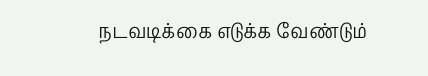நடவடிக்கை எடுக்க வேண்டும்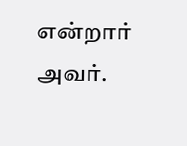என்றார் அவர்.